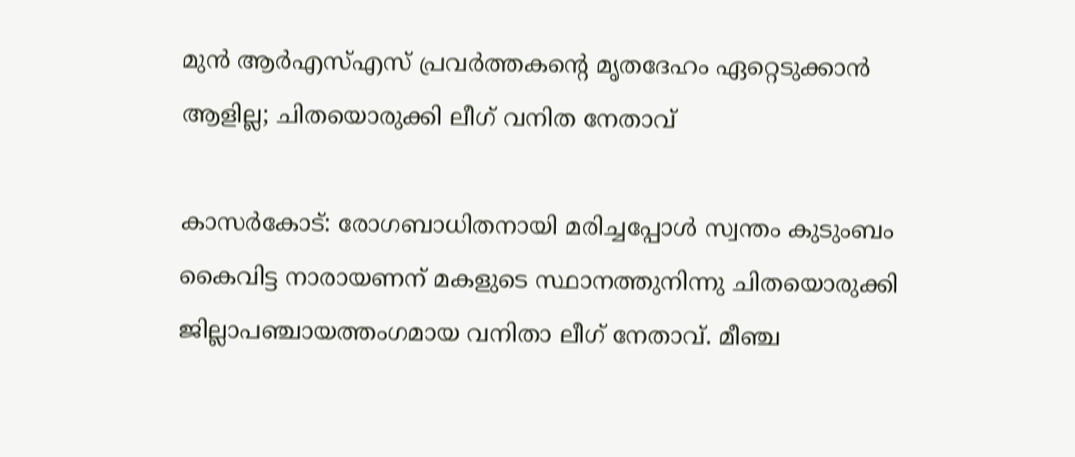മുന്‍ ആര്‍എസ്എസ് പ്രവര്‍ത്തകന്റെ മൃതദേഹം ഏറ്റെടുക്കാന്‍ ആളില്ല; ചിതയൊരുക്കി ലീഗ് വനിത നേതാവ്

കാസര്‍കോട്: രോഗബാധിതനായി മരിച്ചപ്പോള്‍ സ്വന്തം കുടുംബം കൈവിട്ട നാരായണന് മകളുടെ സ്ഥാനത്തുനിന്നു ചിതയൊരുക്കി ജില്ലാപഞ്ചായത്തംഗമായ വനിതാ ലീഗ് നേതാവ്. മീഞ്ച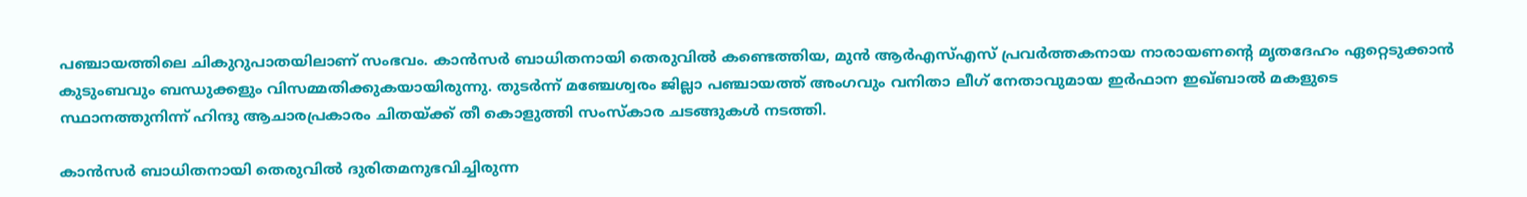പഞ്ചായത്തിലെ ചികുറുപാതയിലാണ് സംഭവം. കാന്‍സര്‍ ബാധിതനായി തെരുവില്‍ കണ്ടെത്തിയ, മുന്‍ ആര്‍എസ്എസ് പ്രവര്‍ത്തകനായ നാരായണന്റെ മൃതദേഹം ഏറ്റെടുക്കാന്‍ കുടുംബവും ബന്ധുക്കളും വിസമ്മതിക്കുകയായിരുന്നു. തുടര്‍ന്ന് മഞ്ചേശ്വരം ജില്ലാ പഞ്ചായത്ത് അംഗവും വനിതാ ലീഗ് നേതാവുമായ ഇര്‍ഫാന ഇഖ്ബാല്‍ മകളുടെ സ്ഥാനത്തുനിന്ന് ഹിന്ദു ആചാരപ്രകാരം ചിതയ്ക്ക് തീ കൊളുത്തി സംസ്‌കാര ചടങ്ങുകള്‍ നടത്തി.

കാന്‍സര്‍ ബാധിതനായി തെരുവില്‍ ദുരിതമനുഭവിച്ചിരുന്ന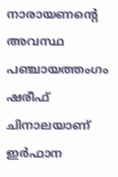നാരായണന്റെ അവസ്ഥ പഞ്ചായത്തംഗം ഷരീഫ് ചിനാലയാണ് ഇര്‍ഫാന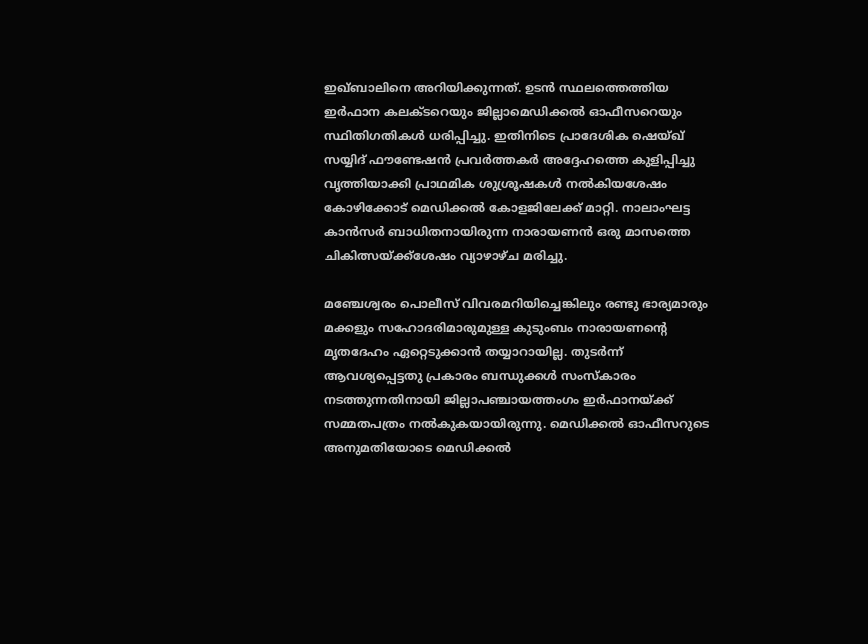ഇഖ്ബാലിനെ അറിയിക്കുന്നത്. ഉടന്‍ സ്ഥലത്തെത്തിയ ഇര്‍ഫാന കലക്ടറെയും ജില്ലാമെഡിക്കല്‍ ഓഫീസറെയും സ്ഥിതിഗതികള്‍ ധരിപ്പിച്ചു. ഇതിനിടെ പ്രാദേശിക ഷെയ്ഖ് സയ്യിദ് ഫൗണ്ടേഷന്‍ പ്രവര്‍ത്തകര്‍ അദ്ദേഹത്തെ കുളിപ്പിച്ചു വൃത്തിയാക്കി പ്രാഥമിക ശുശ്രൂഷകള്‍ നല്‍കിയശേഷം കോഴിക്കോട് മെഡിക്കല്‍ കോളജിലേക്ക് മാറ്റി. നാലാംഘട്ട കാന്‍സര്‍ ബാധിതനായിരുന്ന നാരായണന്‍ ഒരു മാസത്തെ ചികിത്സയ്ക്ക്‌ശേഷം വ്യാഴാഴ്ച മരിച്ചു.

മഞ്ചേശ്വരം പൊലീസ് വിവരമറിയിച്ചെങ്കിലും രണ്ടു ഭാര്യമാരും മക്കളും സഹോദരിമാരുമുള്ള കുടുംബം നാരായണന്റെ മൃതദേഹം ഏറ്റെടുക്കാന്‍ തയ്യാറായില്ല. തുടര്‍ന്ന് ആവശ്യപ്പെട്ടതു പ്രകാരം ബന്ധുക്കള്‍ സംസ്‌കാരം നടത്തുന്നതിനായി ജില്ലാപഞ്ചായത്തംഗം ഇര്‍ഫാനയ്ക്ക് സമ്മതപത്രം നല്‍കുകയായിരുന്നു. മെഡിക്കല്‍ ഓഫീസറുടെ അനുമതിയോടെ മെഡിക്കല്‍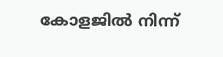കോളജില്‍ നിന്ന്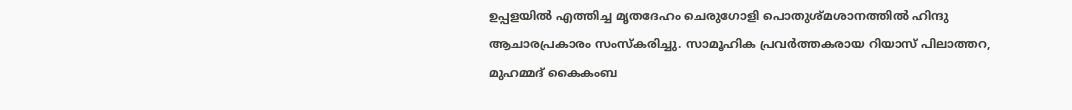ഉപ്പളയില്‍ എത്തിച്ച മൃതദേഹം ചെരുഗോളി പൊതുശ്മശാനത്തില്‍ ഹിന്ദു ആചാരപ്രകാരം സംസ്‌കരിച്ചു. സാമൂഹിക പ്രവര്‍ത്തകരായ റിയാസ് പിലാത്തറ, മുഹമ്മദ് കൈകംബ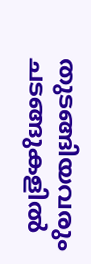തുടങ്ങിയവരും ചടങ്ങുകളില്‍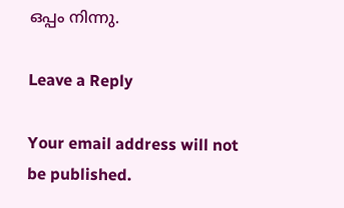ഒപ്പം നിന്നു.

Leave a Reply

Your email address will not be published.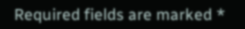Required fields are marked *